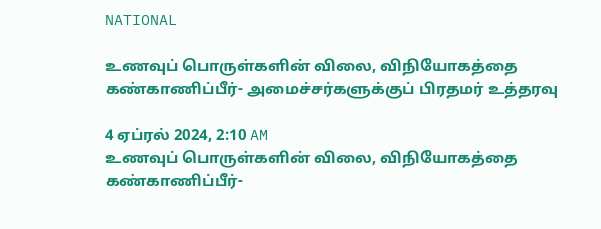NATIONAL

உணவுப் பொருள்களின் விலை, விநியோகத்தை கண்காணிப்பீர்- அமைச்சர்களுக்குப் பிரதமர் உத்தரவு

4 ஏப்ரல் 2024, 2:10 AM
உணவுப் பொருள்களின் விலை, விநியோகத்தை கண்காணிப்பீர்-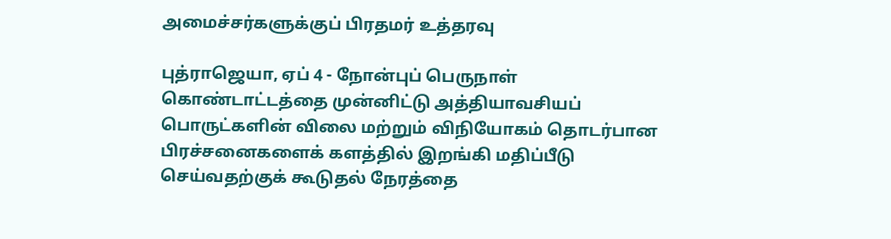அமைச்சர்களுக்குப் பிரதமர் உத்தரவு

புத்ராஜெயா, ஏப் 4 - நோன்புப் பெருநாள்  கொண்டாட்டத்தை முன்னிட்டு அத்தியாவசியப் பொருட்களின் விலை மற்றும் விநியோகம் தொடர்பான பிரச்சனைகளைக் களத்தில் இறங்கி மதிப்பீடு செய்வதற்குக் கூடுதல் நேரத்தை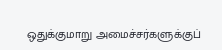ஒதுக்குமாறு அமைச்சர்களுக்குப்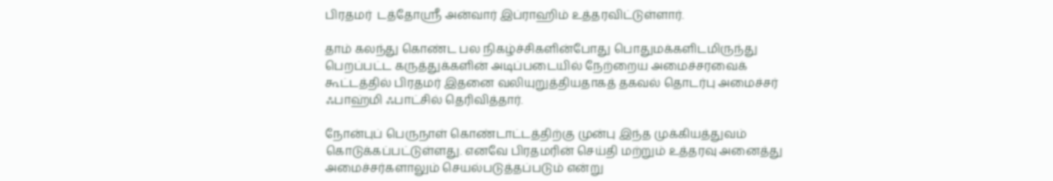பிரதமர்  டத்தோஸ்ரீ அன்வார் இப்ராஹிம் உத்தரவிட்டுள்ளார்.

தாம் கலந்து கொண்ட பல நிகழ்ச்சிகளின்போது பொதுமக்களிடமிருந்து பெறப்பட்ட கருத்துக்களின் அடிப்படையில் நேற்றைய அமைச்சரவைக் கூட்டத்தில் பிரதமர் இதனை வலியுறுத்தியதாகத் தகவல் தொடர்பு அமைச்சர்  ஃபாஹ்மி ஃபாட்சில் தெரிவித்தார்.

நோன்புப் பெருநாள் கொண்டாட்டத்திற்கு முன்பு இந்த முக்கியத்துவம் கொடுக்கப்பட்டுள்ளது. எனவே பிரதமரின் செய்தி மற்றும் உத்தரவு அனைத்து அமைச்சர்களாலும் செயல்படுத்தப்படும் என்று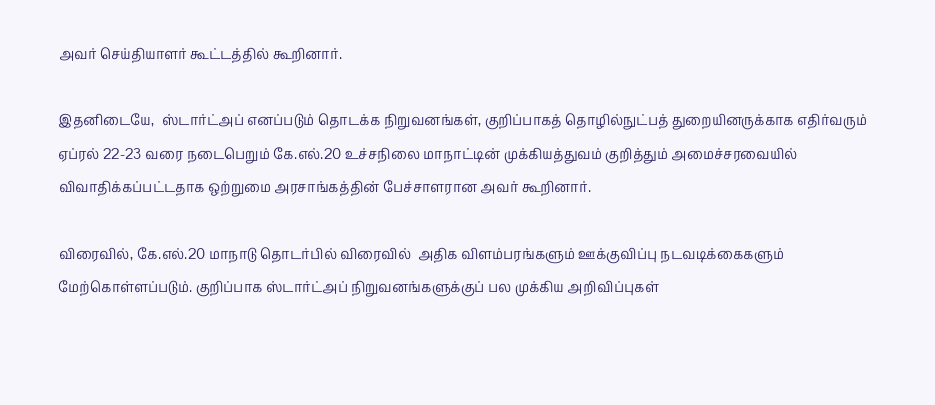அவர் செய்தியாளர் கூட்டத்தில் கூறினார்.

இதனிடையே,  ஸ்டார்ட்அப் எனப்படும் தொடக்க நிறுவனங்கள், குறிப்பாகத் தொழில்நுட்பத் துறையினருக்காக எதிர்வரும் ஏப்ரல் 22-23 வரை நடைபெறும் கே.எல்.20 உச்சநிலை மாநாட்டின் முக்கியத்துவம் குறித்தும் அமைச்சரவையில் விவாதிக்கப்பட்டதாக ஒற்றுமை அரசாங்கத்தின் பேச்சாளரான அவர் கூறினார்.

விரைவில், கே.எல்.20 மாநாடு தொடர்பில் விரைவில்  அதிக விளம்பரங்களும் ஊக்குவிப்பு நடவடிக்கைகளும் மேற்கொள்ளப்படும். குறிப்பாக ஸ்டார்ட்அப் நிறுவனங்களுக்குப் பல முக்கிய அறிவிப்புகள்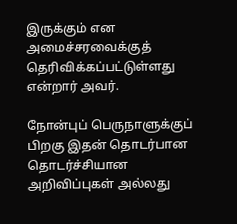இருக்கும் என அமைச்சரவைக்குத் தெரிவிக்கப்பட்டுள்ளது என்றார் அவர்.

நோன்புப் பெருநாளுக்குப் பிறகு இதன் தொடர்பான தொடர்ச்சியான அறிவிப்புகள் அல்லது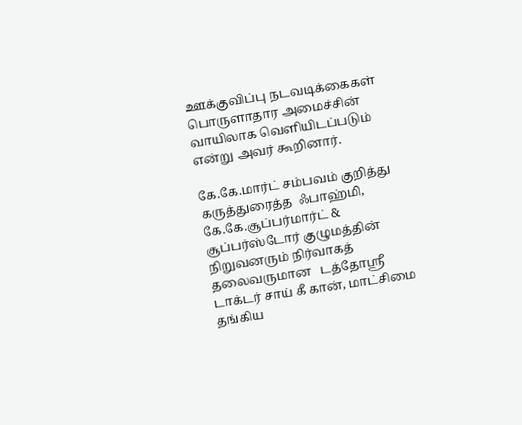ஊக்குவிப்பு நடவடிக்கைகள் பொருளாதார அமைச்சின் வாயிலாக வெளியிடப்படும்  என்று அவர் கூறினார்.

கே.கே.மார்ட் சம்பவம் குறித்து கருத்துரைத்த  ஃபாஹ்மி,  கே.கே.சூப்பர்மார்ட் & சூப்பர்ஸ்டோர் குழுமத்தின் நிறுவனரும் நிர்வாகத் தலைவருமான   டத்தோஸ்ரீ டாக்டர் சாய் கீ கான், மாட்சிமை தங்கிய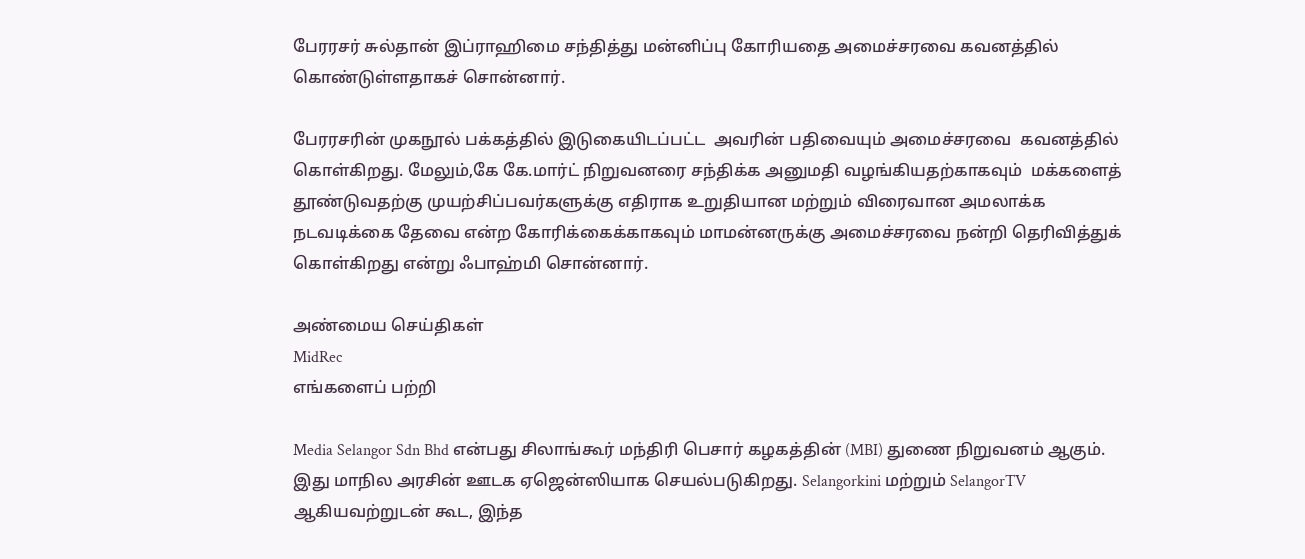பேரரசர் சுல்தான் இப்ராஹிமை சந்தித்து மன்னிப்பு கோரியதை அமைச்சரவை கவனத்தில் கொண்டுள்ளதாகச் சொன்னார்.

பேரரசரின் முகநூல் பக்கத்தில் இடுகையிடப்பட்ட  அவரின் பதிவையும் அமைச்சரவை  கவனத்தில் கொள்கிறது. மேலும்,கே கே.மார்ட் நிறுவனரை சந்திக்க அனுமதி வழங்கியதற்காகவும்  மக்களைத் தூண்டுவதற்கு முயற்சிப்பவர்களுக்கு எதிராக உறுதியான மற்றும் விரைவான அமலாக்க நடவடிக்கை தேவை என்ற கோரிக்கைக்காகவும் மாமன்னருக்கு அமைச்சரவை நன்றி தெரிவித்துக் கொள்கிறது என்று ஃபாஹ்மி சொன்னார்.

அண்மைய செய்திகள்
MidRec
எங்களைப் பற்றி

Media Selangor Sdn Bhd என்பது சிலாங்கூர் மந்திரி பெசார் கழகத்தின் (MBI) துணை நிறுவனம் ஆகும். இது மாநில அரசின் ஊடக ஏஜென்ஸியாக செயல்படுகிறது. Selangorkini மற்றும் SelangorTV ஆகியவற்றுடன் கூட, இந்த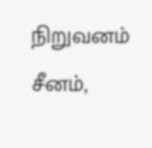நிறுவனம் சீனம்,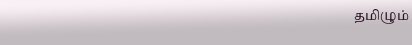தமிழும்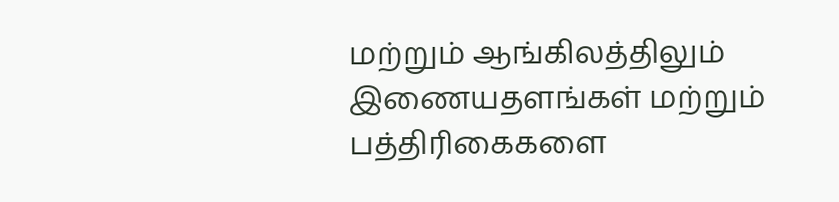மற்றும் ஆங்கிலத்திலும் இணையதளங்கள் மற்றும் பத்திரிகைகளை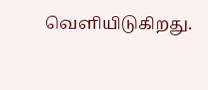வெளியிடுகிறது.